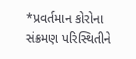*પ્રવર્તમાન કોરોના સંક્રમણ પરિસ્થિતીને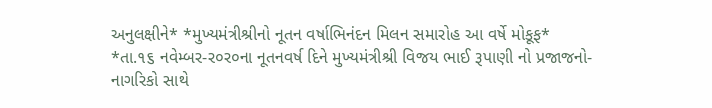અનુલક્ષીને* *મુખ્યમંત્રીશ્રીનો નૂતન વર્ષાભિનંદન મિલન સમારોહ આ વર્ષે મોકૂફ*
*તા.૧૬ નવેમ્બર-ર૦ર૦ના નૂતનવર્ષ દિને મુખ્યમંત્રીશ્રી વિજય ભાઈ રૂપાણી નો પ્રજાજનો-નાગરિકો સાથે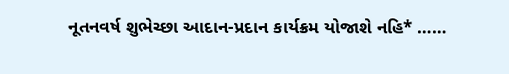નૂતનવર્ષ શુભેચ્છા આદાન-પ્રદાન કાર્યક્રમ યોજાશે નહિ* ……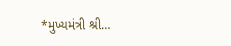*મુખ્યમંત્રી શ્રી…